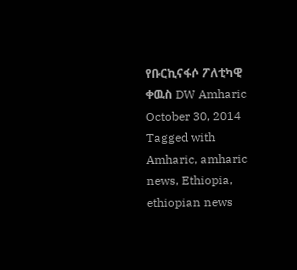የቡርኪናፋሶ ፖለቲካዊ ቀዉስ DW Amharic October 30, 2014 Tagged with Amharic, amharic news, Ethiopia, ethiopian news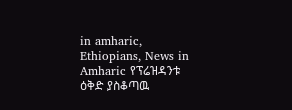in amharic, Ethiopians, News in Amharic የፕሬዝዳንቱ ዕቅድ ያስቆጣዉ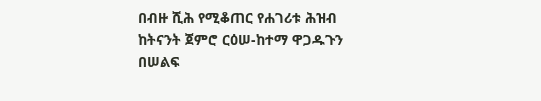በብዙ ሺሕ የሚቆጠር የሐገሪቱ ሕዝብ ከትናንት ጀምሮ ርዕሠ-ከተማ ዋጋዱጉን በሠልፍ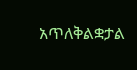አጥለቅልቋታል